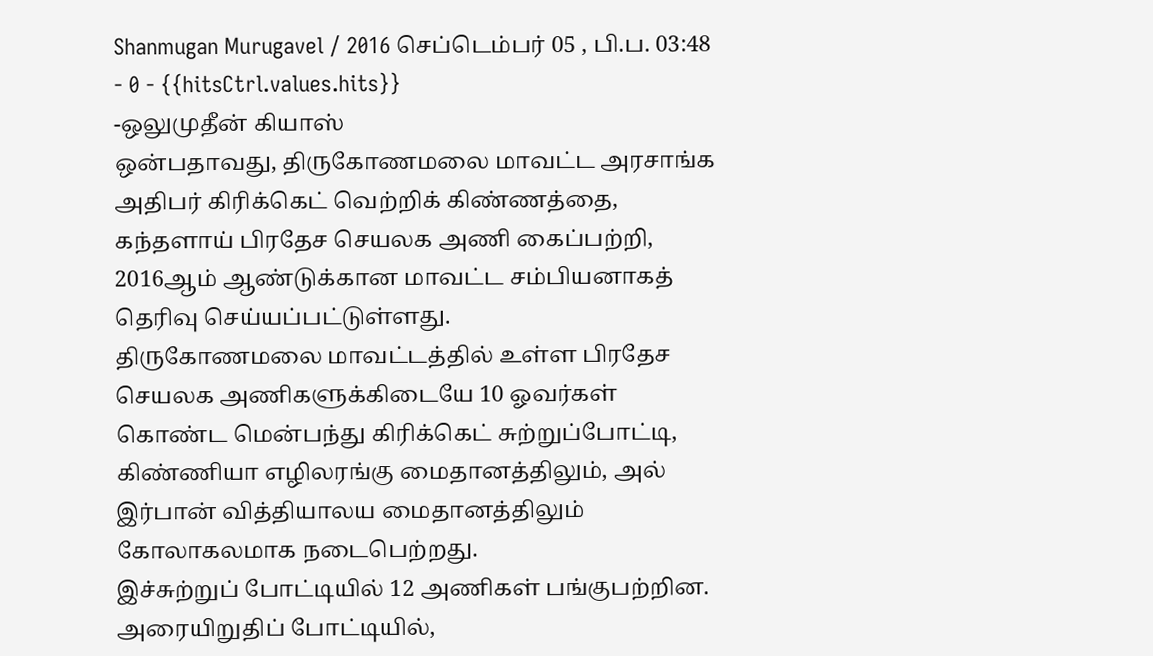Shanmugan Murugavel / 2016 செப்டெம்பர் 05 , பி.ப. 03:48 - 0 - {{hitsCtrl.values.hits}}
-ஒலுமுதீன் கியாஸ்
ஒன்பதாவது, திருகோணமலை மாவட்ட அரசாங்க அதிபர் கிரிக்கெட் வெற்றிக் கிண்ணத்தை, கந்தளாய் பிரதேச செயலக அணி கைப்பற்றி, 2016ஆம் ஆண்டுக்கான மாவட்ட சம்பியனாகத் தெரிவு செய்யப்பட்டுள்ளது.
திருகோணமலை மாவட்டத்தில் உள்ள பிரதேச செயலக அணிகளுக்கிடையே 10 ஓவர்கள் கொண்ட மென்பந்து கிரிக்கெட் சுற்றுப்போட்டி, கிண்ணியா எழிலரங்கு மைதானத்திலும், அல் இர்பான் வித்தியாலய மைதானத்திலும் கோலாகலமாக நடைபெற்றது.
இச்சுற்றுப் போட்டியில் 12 அணிகள் பங்குபற்றின. அரையிறுதிப் போட்டியில்,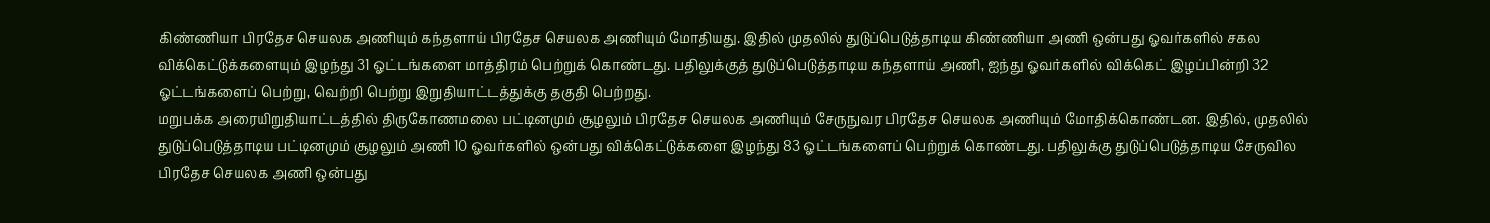கிண்ணியா பிரதேச செயலக அணியும் கந்தளாய் பிரதேச செயலக அணியும் மோதியது. இதில் முதலில் துடுப்பெடுத்தாடிய கிண்ணியா அணி ஒன்பது ஓவர்களில் சகல விக்கெட்டுக்களையும் இழந்து 31 ஓட்டங்களை மாத்திரம் பெற்றுக் கொண்டது. பதிலுக்குத் துடுப்பெடுத்தாடிய கந்தளாய் அணி, ஐந்து ஓவர்களில் விக்கெட் இழப்பின்றி 32 ஓட்டங்களைப் பெற்று, வெற்றி பெற்று இறுதியாட்டத்துக்கு தகுதி பெற்றது.
மறுபக்க அரையிறுதியாட்டத்தில் திருகோணமலை பட்டினமும் சூழலும் பிரதேச செயலக அணியும் சேருநுவர பிரதேச செயலக அணியும் மோதிக்கொண்டன. இதில், முதலில் துடுப்பெடுத்தாடிய பட்டினமும் சூழலும் அணி 10 ஓவர்களில் ஒன்பது விக்கெட்டுக்களை இழந்து 83 ஓட்டங்களைப் பெற்றுக் கொண்டது. பதிலுக்கு துடுப்பெடுத்தாடிய சேருவில பிரதேச செயலக அணி ஒன்பது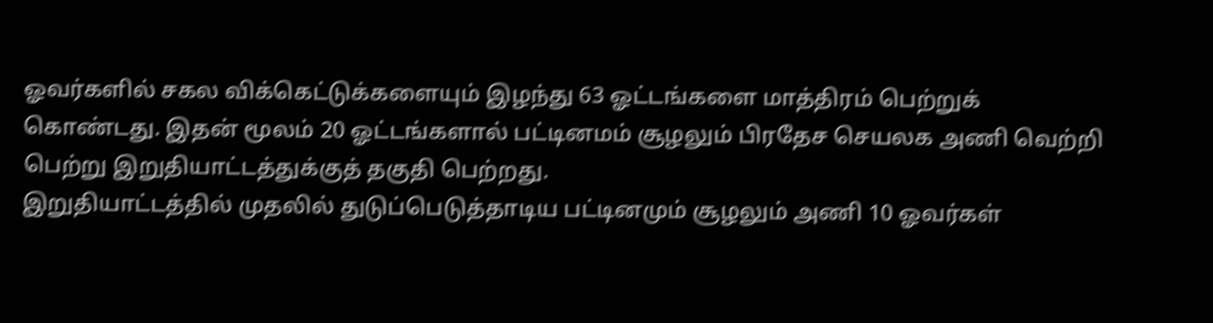ஓவர்களில் சகல விக்கெட்டுக்களையும் இழந்து 63 ஓட்டங்களை மாத்திரம் பெற்றுக் கொண்டது. இதன் மூலம் 20 ஓட்டங்களால் பட்டினமம் சூழலும் பிரதேச செயலக அணி வெற்றி பெற்று இறுதியாட்டத்துக்குத் தகுதி பெற்றது.
இறுதியாட்டத்தில் முதலில் துடுப்பெடுத்தாடிய பட்டினமும் சூழலும் அணி 10 ஓவர்கள்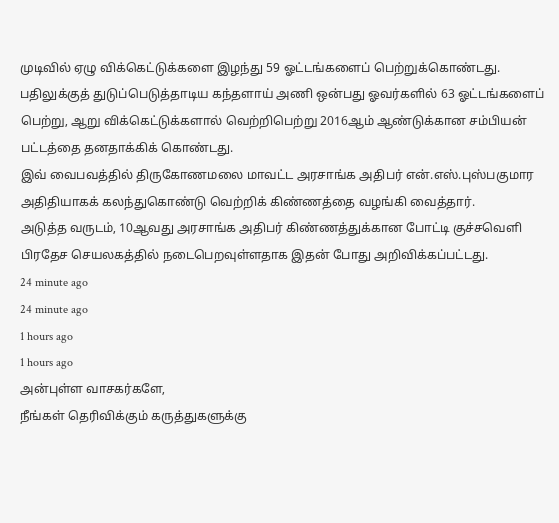முடிவில் ஏழு விக்கெட்டுக்களை இழந்து 59 ஓட்டங்களைப் பெற்றுக்கொண்டது. பதிலுக்குத் துடுப்பெடுத்தாடிய கந்தளாய் அணி ஒன்பது ஓவர்களில் 63 ஓட்டங்களைப் பெற்று, ஆறு விக்கெட்டுக்களால் வெற்றிபெற்று 2016ஆம் ஆண்டுக்கான சம்பியன் பட்டத்தை தனதாக்கிக் கொண்டது.
இவ் வைபவத்தில் திருகோணமலை மாவட்ட அரசாங்க அதிபர் என்.எஸ்.புஸ்பகுமார அதிதியாகக் கலந்துகொண்டு வெற்றிக் கிண்ணத்தை வழங்கி வைத்தார்.
அடுத்த வருடம், 10ஆவது அரசாங்க அதிபர் கிண்ணத்துக்கான போட்டி குச்சவெளி பிரதேச செயலகத்தில் நடைபெறவுள்ளதாக இதன் போது அறிவிக்கப்பட்டது.
24 minute ago
24 minute ago
1 hours ago
1 hours ago
அன்புள்ள வாசகர்களே,
நீங்கள் தெரிவிக்கும் கருத்துகளுக்கு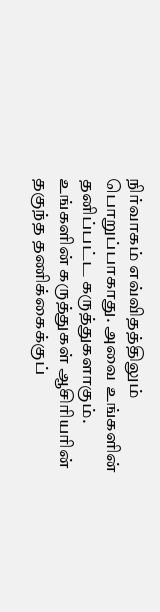நிர்வாகம் எவ்விதத்திலும் பொறுப்பாகாது. அவை உங்களின் தனிப்பட்ட கருத்துகளாகும். உங்களின் கருத்துகள் ஆசிரியரின் தகுந்த தணிக்கைக்குப்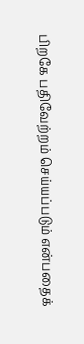பிறகே பதிவேற்றம் செய்யப்படும் என்பதைக்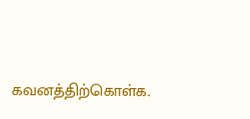கவனத்திற்கொள்க.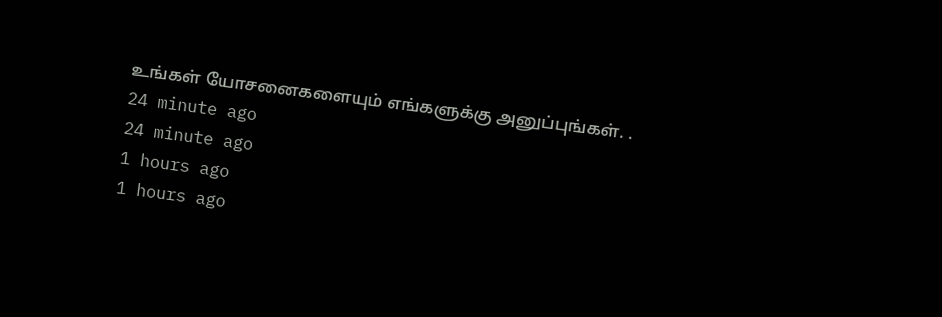உங்கள் யோசனைகளையும் எங்களுக்கு அனுப்புங்கள். .
24 minute ago
24 minute ago
1 hours ago
1 hours ago